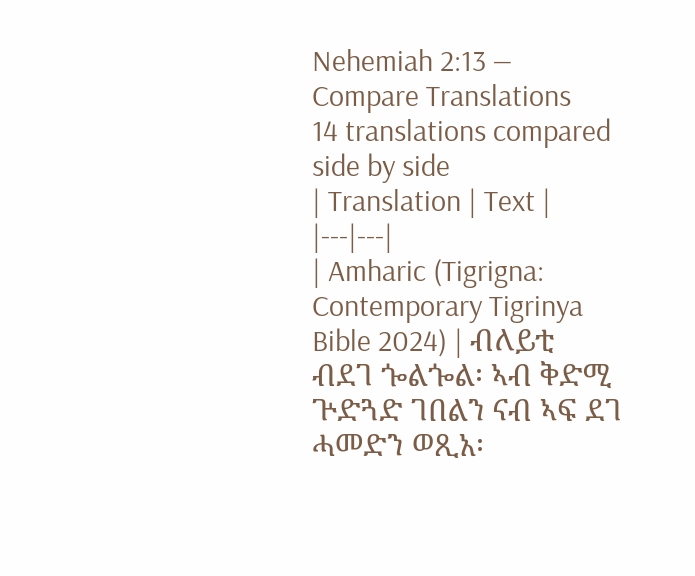Nehemiah 2:13 — Compare Translations
14 translations compared side by side
| Translation | Text |
|---|---|
| Amharic (Tigrigna: Contemporary Tigrinya Bible 2024) | ብለይቲ ብደገ ጐልጐል፡ ኣብ ቅድሚ ጕድጓድ ገበልን ናብ ኣፍ ደገ ሓመድን ወጺአ፡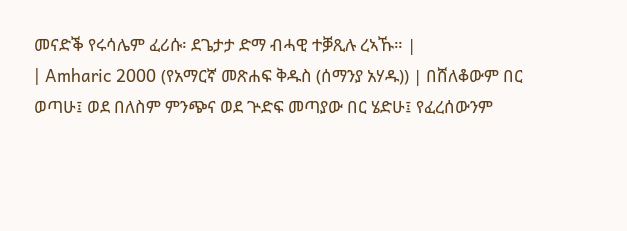መናድቕ የሩሳሌም ፈሪሱ፡ ደጌታታ ድማ ብሓዊ ተቓጺሉ ረኣኹ። |
| Amharic 2000 (የአማርኛ መጽሐፍ ቅዱስ (ሰማንያ አሃዱ)) | በሸለቆውም በር ወጣሁ፤ ወደ በለስም ምንጭና ወደ ጕድፍ መጣያው በር ሄድሁ፤ የፈረሰውንም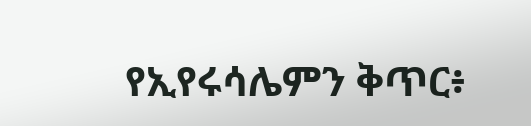የኢየሩሳሌምን ቅጥር፥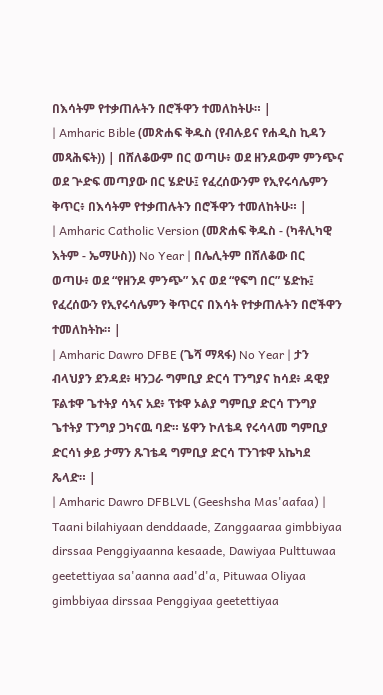በእሳትም የተቃጠሉትን በሮችዋን ተመለከትሁ። |
| Amharic Bible (መጽሐፍ ቅዱስ (የብሉይና የሐዲስ ኪዳን መጻሕፍት)) | በሸለቆውም በር ወጣሁ፥ ወደ ዘንዶውም ምንጭና ወደ ጕድፍ መጣያው በር ሄድሁ፤ የፈረሰውንም የኢየሩሳሌምን ቅጥር፥ በእሳትም የተቃጠሉትን በሮችዋን ተመለከትሁ። |
| Amharic Catholic Version (መጽሐፍ ቅዱስ - (ካቶሊካዊ እትም - ኤማሁስ)) No Year | በሌሊትም በሸለቆው በር ወጣሁ፥ ወደ “የዘንዶ ምንጭ” እና ወደ “የፍግ በር” ሄድኩ፤ የፈረሰውን የኢየሩሳሌምን ቅጥርና በእሳት የተቃጠሉትን በሮችዋን ተመለከትኩ። |
| Amharic Dawro DFBE (ጌሻ ማጻፋ) No Year | ታን ብላህያን ደንዳደ፥ ዛንጋራ ግምቢያ ድርሳ ፐንግያና ከሳደ፥ ዳዊያ ፑልቱዋ ጌተትያ ሳኣና አደ፥ ፕቱዋ ኦልያ ግምቢያ ድርሳ ፐንግያ ጌተትያ ፐንግያ ጋካናዉ ባድ። ሄዋን ኮለቴዳ የሩሳላመ ግምቢያ ድርሳነ ቃይ ታማን ጹገቴዳ ግምቢያ ድርሳ ፐንገቱዋ አኬካደ ጼላድ። |
| Amharic Dawro DFBLVL (Geeshsha Mas'aafaa) | Taani bilahiyaan denddaade, Zanggaaraa gimbbiyaa dirssaa Penggiyaanna kesaade, Dawiyaa Pulttuwaa geetettiyaa sa'aanna aad'd'a, Pituwaa Oliyaa gimbbiyaa dirssaa Penggiyaa geetettiyaa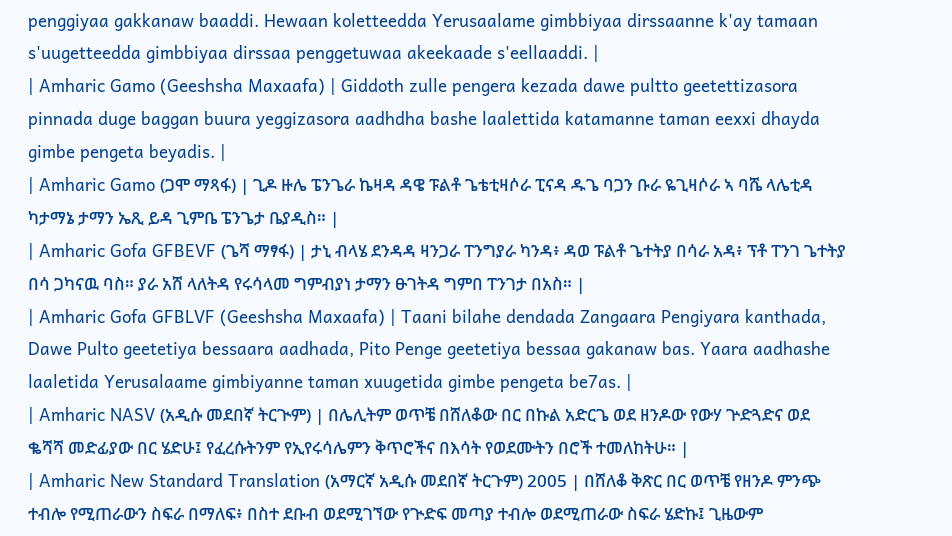penggiyaa gakkanaw baaddi. Hewaan koletteedda Yerusaalame gimbbiyaa dirssaanne k'ay tamaan s'uugetteedda gimbbiyaa dirssaa penggetuwaa akeekaade s'eellaaddi. |
| Amharic Gamo (Geeshsha Maxaafa) | Giddoth zulle pengera kezada dawe pultto geetettizasora pinnada duge baggan buura yeggizasora aadhdha bashe laalettida katamanne taman eexxi dhayda gimbe pengeta beyadis. |
| Amharic Gamo (ጋሞ ማጻፋ) | ጊዶ ዙሌ ፔንጌራ ኬዛዳ ዳዌ ፑልቶ ጌቴቲዛሶራ ፒናዳ ዱጌ ባጋን ቡራ ዬጊዛሶራ ኣ ባሼ ላሌቲዳ ካታማኔ ታማን ኤጺ ይዳ ጊምቤ ፔንጌታ ቤያዲስ። |
| Amharic Gofa GFBEVF (ጌሻ ማፃፋ) | ታኒ ብላሄ ደንዳዳ ዛንጋራ ፐንግያራ ካንዳ፥ ዳወ ፑልቶ ጌተትያ በሳራ አዳ፥ ፕቶ ፐንገ ጌተትያ በሳ ጋካናዉ ባስ። ያራ አሸ ላለትዳ የሩሳላመ ግምብያነ ታማን ፁገትዳ ግምበ ፐንገታ በአስ። |
| Amharic Gofa GFBLVF (Geeshsha Maxaafa) | Taani bilahe dendada Zangaara Pengiyara kanthada, Dawe Pulto geetetiya bessaara aadhada, Pito Penge geetetiya bessaa gakanaw bas. Yaara aadhashe laaletida Yerusalaame gimbiyanne taman xuugetida gimbe pengeta be7as. |
| Amharic NASV (አዲሱ መደበኛ ትርጒም) | በሌሊትም ወጥቼ በሸለቆው በር በኩል አድርጌ ወደ ዘንዶው የውሃ ጕድጓድና ወደ ቈሻሻ መድፊያው በር ሄድሁ፤ የፈረሱትንም የኢየሩሳሌምን ቅጥሮችና በእሳት የወደሙትን በሮች ተመለከትሁ። |
| Amharic New Standard Translation (አማርኛ አዲሱ መደበኛ ትርጉም) 2005 | በሸለቆ ቅጽር በር ወጥቼ የዘንዶ ምንጭ ተብሎ የሚጠራውን ስፍራ በማለፍ፥ በስተ ደቡብ ወደሚገኘው የጒድፍ መጣያ ተብሎ ወደሚጠራው ስፍራ ሄድኩ፤ ጊዜውም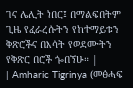ገና ሌሊት ነበር፤ በማልፍበትም ጊዜ የፈራረሱትን የከተማይቱን ቅጽሮችና በእሳት የወደሙትን የቅጽር በሮች ጐበኘሁ። |
| Amharic Tigrinya (መፅሓፍ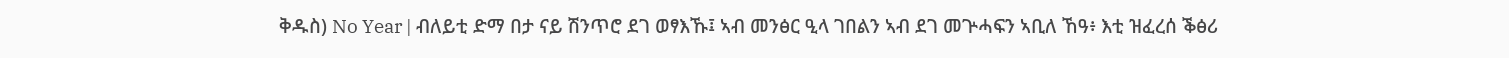ቅዱስ) No Year | ብለይቲ ድማ በታ ናይ ሽንጥሮ ደገ ወፃእኹ፤ ኣብ መንፅር ዒላ ገበልን ኣብ ደገ መጕሓፍን ኣቢለ ኸዓ፥ እቲ ዝፈረሰ ቕፅሪ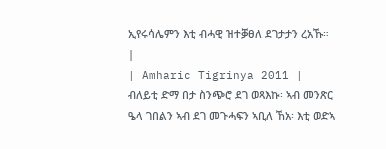ኢየሩሳሌምን እቲ ብሓዊ ዝተቓፀለ ደገታታን ረአኹ። |
| Amharic Tigrinya 2011 | ብለይቲ ድማ በታ ስንጭሮ ደገ ወጻእኩ፡ ኣብ መንጽር ዔላ ገበልን ኣብ ደገ መጉሓፍን ኣቢለ ኸአ፡ እቲ ወድኣ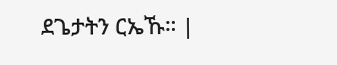ደጌታትን ርኤኹ። |